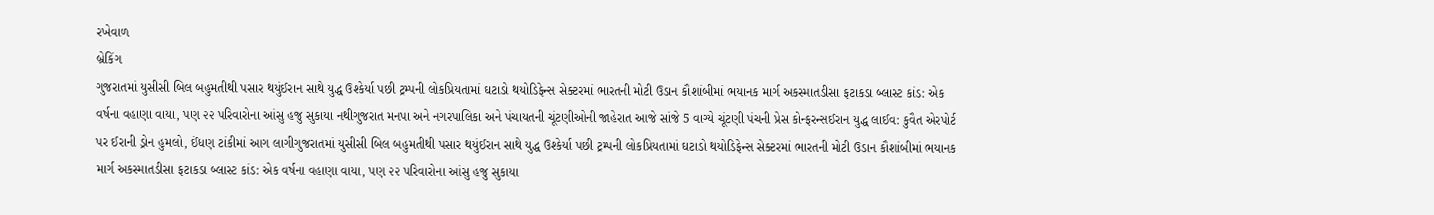રખેવાળ
બ્રેકિંગ
ગુજરાતમાં યુસીસી બિલ બહુમતીથી પસાર થયુંઈરાન સાથે યુદ્ધ ઉશ્કેર્યા પછી ટ્રમ્પની લોકપ્રિયતામાં ઘટાડો થયોડિફેન્સ સેક્ટરમાં ભારતની મોટી ઉડાન કૌશાંબીમાં ભયાનક માર્ગ અકસ્માતડીસા ફટાકડા બ્લાસ્ટ કાંડ: એક વર્ષના વહાણા વાયા, પણ ૨૨ પરિવારોના આંસુ હજુ સુકાયા નથીગુજરાત મનપા અને નગરપાલિકા અને પંચાયતની ચૂંટણીઓની જાહેરાત આજે સાંજે 5 વાગ્યે ચૂંટણી પંચની પ્રેસ કોન્ફરન્સઈરાન યુદ્ધ લાઈવ: કુવૈત એરપોર્ટ પર ઈરાની ડ્રોન હુમલો, ઈંધણ ટાંકીમાં આગ લાગીગુજરાતમાં યુસીસી બિલ બહુમતીથી પસાર થયુંઈરાન સાથે યુદ્ધ ઉશ્કેર્યા પછી ટ્રમ્પની લોકપ્રિયતામાં ઘટાડો થયોડિફેન્સ સેક્ટરમાં ભારતની મોટી ઉડાન કૌશાંબીમાં ભયાનક માર્ગ અકસ્માતડીસા ફટાકડા બ્લાસ્ટ કાંડ: એક વર્ષના વહાણા વાયા, પણ ૨૨ પરિવારોના આંસુ હજુ સુકાયા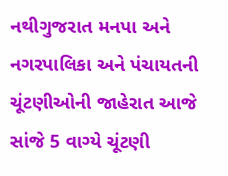નથીગુજરાત મનપા અને નગરપાલિકા અને પંચાયતની ચૂંટણીઓની જાહેરાત આજે સાંજે 5 વાગ્યે ચૂંટણી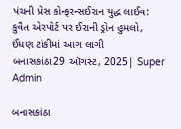પંચની પ્રેસ કોન્ફરન્સઈરાન યુદ્ધ લાઈવ: કુવૈત એરપોર્ટ પર ઈરાની ડ્રોન હુમલો, ઈંધણ ટાંકીમાં આગ લાગી
બનાસકાંઠા29 ઑગસ્ટ, 2025| Super Admin

બનાસકાંઠા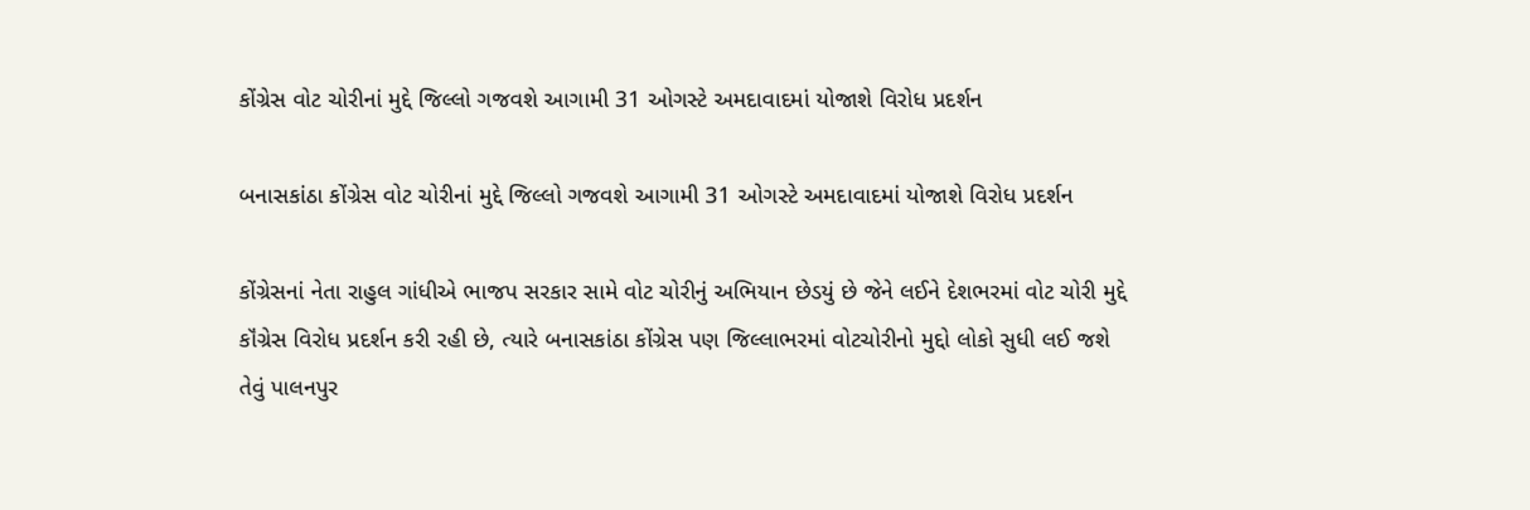કોંગ્રેસ વોટ ચોરીનાં મુદ્દે જિલ્લો ગજવશે આગામી 31 ઓગસ્ટે અમદાવાદમાં યોજાશે વિરોધ પ્રદર્શન

બનાસકાંઠા કોંગ્રેસ વોટ ચોરીનાં મુદ્દે જિલ્લો ગજવશે આગામી 31 ઓગસ્ટે અમદાવાદમાં યોજાશે વિરોધ પ્રદર્શન

કોંગ્રેસનાં નેતા રાહુલ ગાંધીએ ભાજપ સરકાર સામે વોટ ચોરીનું અભિયાન છેડયું છે જેને લઈને દેશભરમાં વોટ ચોરી મુદ્દે કૉંગ્રેસ વિરોધ પ્રદર્શન કરી રહી છે, ત્યારે બનાસકાંઠા કોંગ્રેસ પણ જિલ્લાભરમાં વોટચોરીનો મુદ્દો લોકો સુધી લઈ જશે તેવું પાલનપુર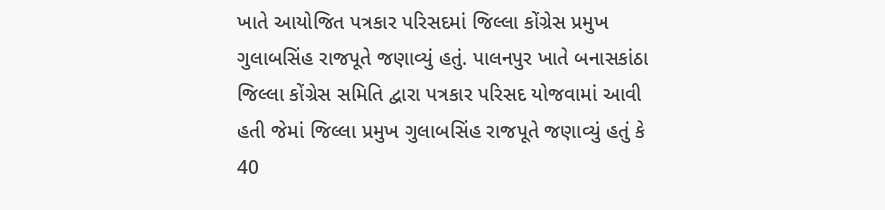ખાતે આયોજિત પત્રકાર પરિસદમાં જિલ્લા કોંગ્રેસ પ્રમુખ ગુલાબસિંહ રાજપૂતે જણાવ્યું હતું. પાલનપુર ખાતે બનાસકાંઠા જિલ્લા કોંગ્રેસ સમિતિ દ્વારા પત્રકાર પરિસદ યોજવામાં આવી હતી જેમાં જિલ્લા પ્રમુખ ગુલાબસિંહ રાજપૂતે જણાવ્યું હતું કે 40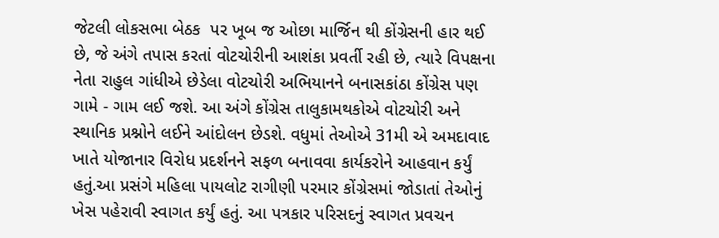જેટલી લોકસભા બેઠક  પર ખૂબ જ ઓછા માર્જિન થી કોંગ્રેસની હાર થઈ છે, જે અંગે તપાસ કરતાં વોટચોરીની આશંકા પ્રવર્તી રહી છે, ત્યારે વિપક્ષના નેતા રાહુલ ગાંધીએ છેડેલા વોટચોરી અભિયાનને બનાસકાંઠા કોંગ્રેસ પણ ગામે - ગામ લઈ જશે. આ અંગે કોંગ્રેસ તાલુકામથકોએ વોટચોરી અને સ્થાનિક પ્રશ્નોને લઈને આંદોલન છેડશે. વધુમાં તેઓએ 31મી એ અમદાવાદ ખાતે યોજાનાર વિરોધ પ્રદર્શનને સફળ બનાવવા કાર્યકરોને આહવાન કર્યું હતું.આ પ્રસંગે મહિલા પાયલોટ રાગીણી પરમાર કોંગ્રેસમાં જોડાતાં તેઓનું ખેસ પહેરાવી સ્વાગત કર્યું હતું. આ પત્રકાર પરિસદનું સ્વાગત પ્રવચન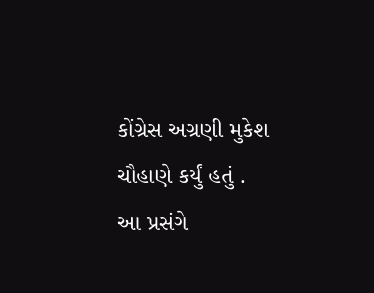કોંગ્રેસ અગ્રણી મુકેશ ચૌહાણે કર્યું હતું . આ પ્રસંગે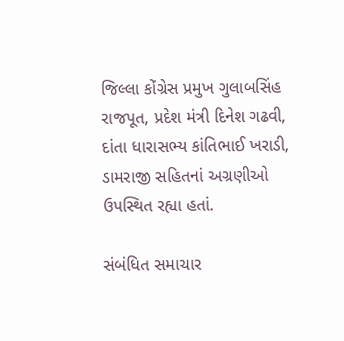જિલ્લા કોંગ્રેસ પ્રમુખ ગુલાબસિંહ રાજપૂત, પ્રદેશ મંત્રી દિનેશ ગઢવી, દાંતા ધારાસભ્ય કાંતિભાઈ ખરાડી, ડામરાજી સહિતનાં અગ્રણીઓ ઉપસ્થિત રહ્યા હતાં.

સંબંધિત સમાચાર